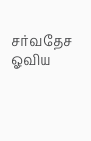சர்வதேச ஓவிய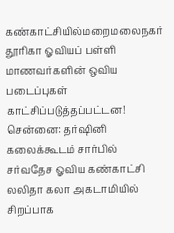கண்காட்சியில்மறைமலைநகர் தூரிகா ஓவியப் பள்ளி மாணவர்களின் ஒவிய படைப்புகள் காட்சிப்படுத்தப்பட்டன!
சென்னை: தர்ஷினி கலைக்கூடம் சார்பில் சர்வதேச ஓவிய கண்காட்சி லலிதா கலா அகடாமியில் சிறப்பாக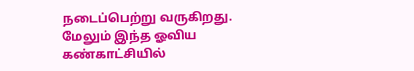நடைப்பெற்று வருகிறது. மேலும் இந்த ஓவிய கண்காட்சியில்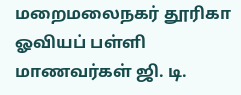மறைமலைநகர் தூரிகா ஓவியப் பள்ளி மாணவர்கள் ஜி. டி.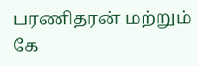பரணிதரன் மற்றும் கே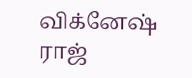விக்னேஷ் ராஜ்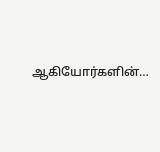ஆகியோர்களின்…